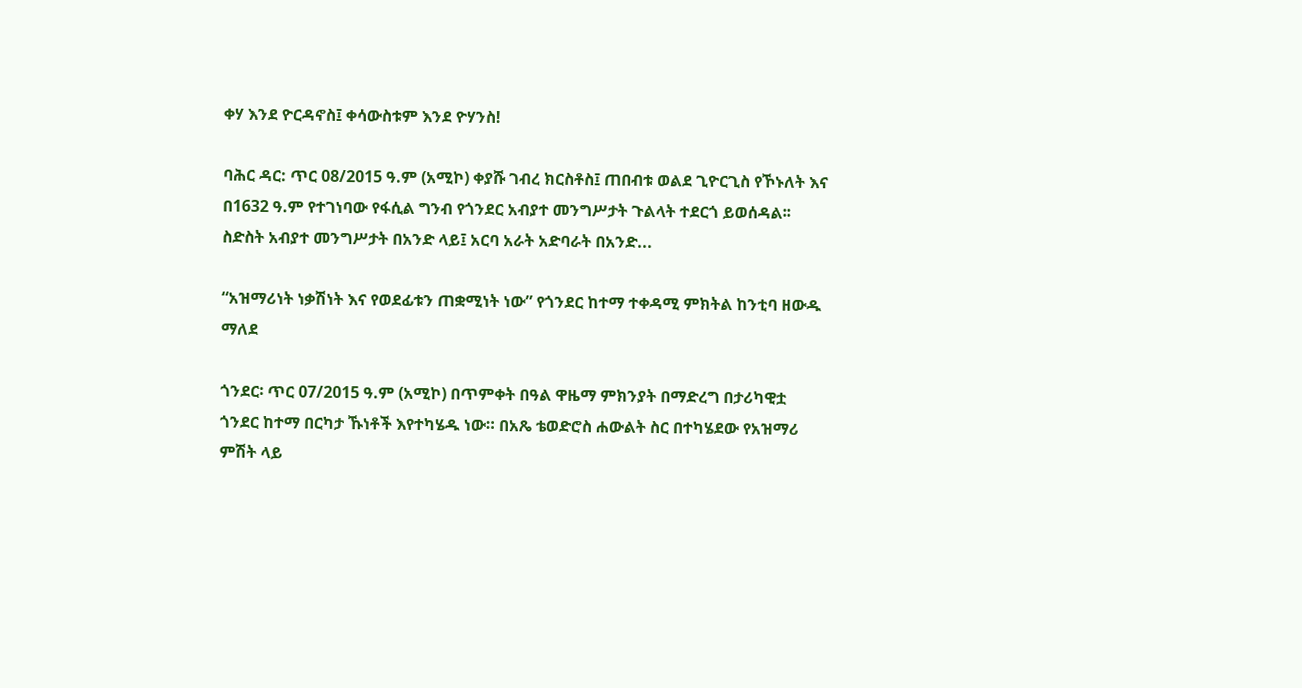ቀሃ እንደ ዮርዳኖስ፤ ቀሳውስቱም እንደ ዮሃንስ!

ባሕር ዳር: ጥር 08/2015 ዓ.ም (አሚኮ) ቀያሹ ገብረ ክርስቶስ፤ ጠበብቱ ወልደ ጊዮርጊስ የኾኑለት እና በ1632 ዓ.ም የተገነባው የፋሲል ግንብ የጎንደር አብያተ መንግሥታት ጉልላት ተደርጎ ይወሰዳል፡፡ ስድስት አብያተ መንግሥታት በአንድ ላይ፤ አርባ አራት አድባራት በአንድ...

“አዝማሪነት ነቃሽነት እና የወደፊቱን ጠቋሚነት ነው” የጎንደር ከተማ ተቀዳሚ ምክትል ከንቲባ ዘውዱ ማለደ

ጎንደር፡ ጥር 07/2015 ዓ.ም (አሚኮ) በጥምቀት በዓል ዋዜማ ምክንያት በማድረግ በታሪካዊቷ ጎንደር ከተማ በርካታ ኹነቶች እየተካሄዱ ነው። በአጼ ቴወድሮስ ሐውልት ስር በተካሄደው የአዝማሪ ምሽት ላይ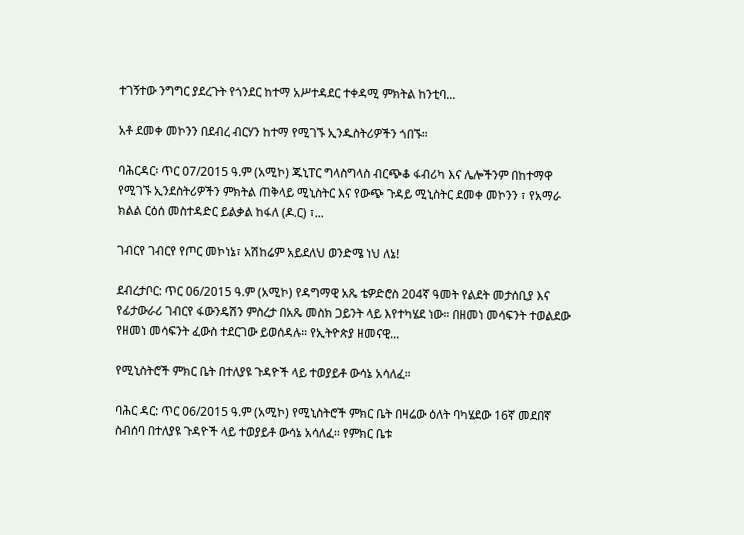ተገኝተው ንግግር ያደረጉት የጎንደር ከተማ አሥተዳደር ተቀዳሚ ምክትል ከንቲባ...

አቶ ደመቀ መኮንን በደብረ ብርሃን ከተማ የሚገኙ ኢንዱስትሪዎችን ጎበኙ።

ባሕርዳር፡ ጥር 07/2015 ዓ.ም (አሚኮ) ጁኒፐር ግላስግላስ ብርጭቆ ፋብሪካ እና ሌሎችንም በከተማዋ የሚገኙ ኢንደስትሪዎችን ምክትል ጠቅላይ ሚኒስትር እና የውጭ ጉዳይ ሚኒስትር ደመቀ መኮንን ፣ የአማራ ክልል ርዕሰ መስተዳድር ይልቃል ከፋለ (ዶ.ር) ፣...

ገብርየ ገብርየ የጦር መኮነኔ፣ አሽከሬም አይደለህ ወንድሜ ነህ ለኔ!

ደብረታቦር: ጥር 06/2015 ዓ.ም (አሚኮ) የዳግማዊ አጼ ቴዎድሮስ 204ኛ ዓመት የልደት መታሰቢያ እና የፊታውራሪ ገብርየ ፋውንዴሽን ምስረታ በአጼ መስክ ጋይንት ላይ እየተካሄደ ነው። በዘመነ መሳፍንት ተወልደው የዘመነ መሳፍንት ፈውስ ተደርገው ይወሰዳሉ። የኢትዮጵያ ዘመናዊ...

የሚኒስትሮች ምክር ቤት በተለያዩ ጉዳዮች ላይ ተወያይቶ ውሳኔ አሳለፈ።

ባሕር ዳር: ጥር 06/2015 ዓ.ም (አሚኮ) የሚኒስትሮች ምክር ቤት በዛሬው ዕለት ባካሄደው 16ኛ መደበኛ ስብሰባ በተለያዩ ጉዳዮች ላይ ተወያይቶ ውሳኔ አሳለፈ፡፡ የምክር ቤቱ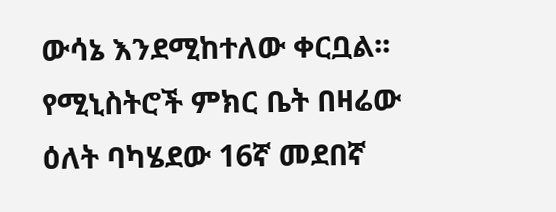ውሳኔ እንደሚከተለው ቀርቧል፡፡ የሚኒስትሮች ምክር ቤት በዛሬው ዕለት ባካሄደው 16ኛ መደበኛ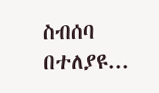ስብሰባ በተለያዩ...